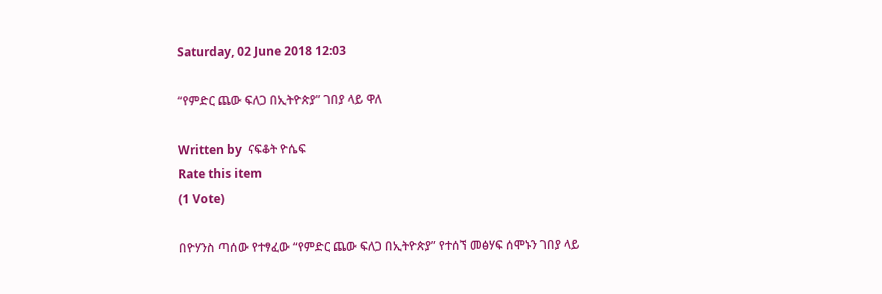Saturday, 02 June 2018 12:03

“የምድር ጨው ፍለጋ በኢትዮጵያ” ገበያ ላይ ዋለ

Written by  ናፍቆት ዮሴፍ
Rate this item
(1 Vote)

በዮሃንስ ጣሰው የተፃፈው “የምድር ጨው ፍለጋ በኢትዮጵያ” የተሰኘ መፅሃፍ ሰሞኑን ገበያ ላይ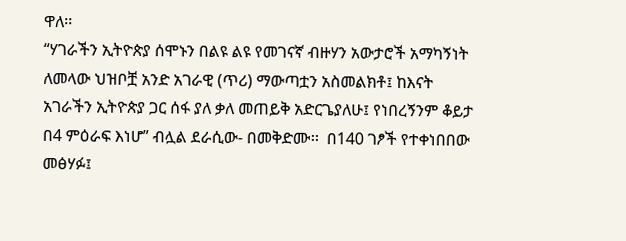ዋለ፡፡
“ሃገራችን ኢትዮጵያ ሰሞኑን በልዩ ልዩ የመገናኛ ብዙሃን አውታሮች አማካኝነት ለመላው ህዝቦቿ አንድ አገራዊ (ጥሪ) ማውጣቷን አስመልክቶ፤ ከእናት አገራችን ኢትዮጵያ ጋር ሰፋ ያለ ቃለ መጠይቅ አድርጌያለሁ፤ የነበረኝንም ቆይታ በ4 ምዕራፍ እነሆ” ብሏል ደራሲው- በመቅድሙ፡፡  በ140 ገፆች የተቀነበበው መፅሃፉ፤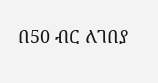በ50 ብር ለገበያ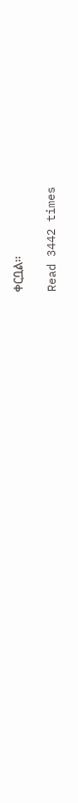ቀርቧል፡፡

Read 3442 times